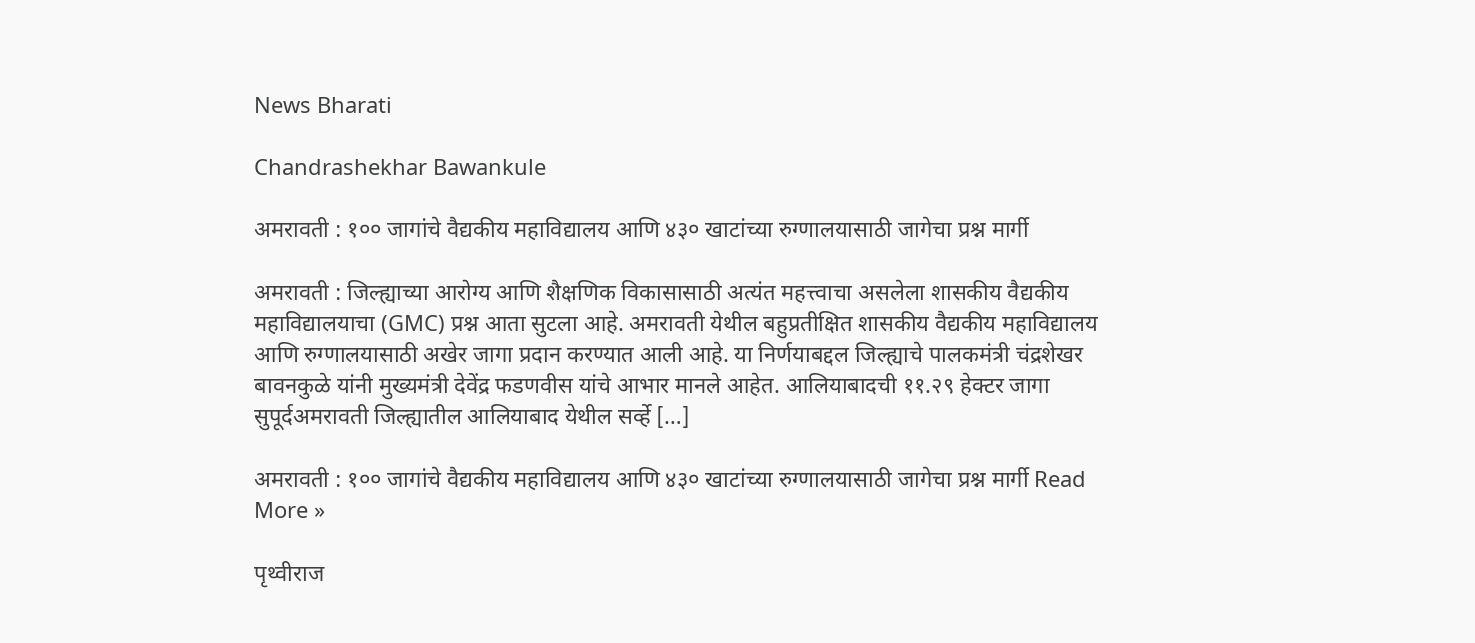News Bharati

Chandrashekhar Bawankule

अमरावती : १०० जागांचे वैद्यकीय महाविद्यालय आणि ४३० खाटांच्या रुग्णालयासाठी जागेचा प्रश्न मार्गी

अमरावती : जिल्ह्याच्या आरोग्य आणि शैक्षणिक विकासासाठी अत्यंत महत्त्वाचा असलेला शासकीय वैद्यकीय महाविद्यालयाचा (GMC) प्रश्न आता सुटला आहे. अमरावती येथील बहुप्रतीक्षित शासकीय वैद्यकीय महाविद्यालय आणि रुग्णालयासाठी अखेर जागा प्रदान करण्यात आली आहे. या निर्णयाबद्दल जिल्ह्याचे पालकमंत्री चंद्रशेखर बावनकुळे यांनी मुख्यमंत्री देवेंद्र फडणवीस यांचे आभार मानले आहेत. आलियाबादची ११.२९ हेक्टर जागा सुपूर्दअमरावती जिल्ह्यातील आलियाबाद येथील सर्व्हे […]

अमरावती : १०० जागांचे वैद्यकीय महाविद्यालय आणि ४३० खाटांच्या रुग्णालयासाठी जागेचा प्रश्न मार्गी Read More »

पृथ्वीराज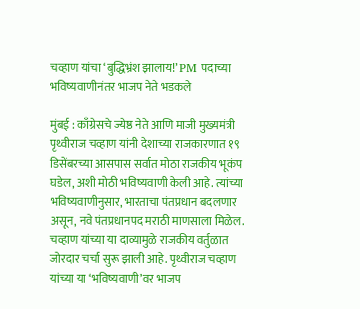चव्हाण यांचा ‘बुद्धिभ्रंश झालाय!’ PM पदाच्या भविष्यवाणीनंतर भाजप नेते भडकले

मुंबई : काँग्रेसचे ज्येष्ठ नेते आणि माजी मुख्यमंत्री पृथ्वीराज चव्हाण यांनी देशाच्या राजकारणात १९ डिसेंबरच्या आसपास सर्वात मोठा राजकीय भूकंप घडेल, अशी मोठी भविष्यवाणी केली आहे. त्यांच्या भविष्यवाणीनुसार, भारताचा पंतप्रधान बदलणार असून, नवे पंतप्रधानपद मराठी माणसाला मिळेल. चव्हाण यांच्या या दाव्यामुळे राजकीय वर्तुळात जोरदार चर्चा सुरू झाली आहे. पृथ्वीराज चव्हाण यांच्या या ‘भविष्यवाणी’वर भाजप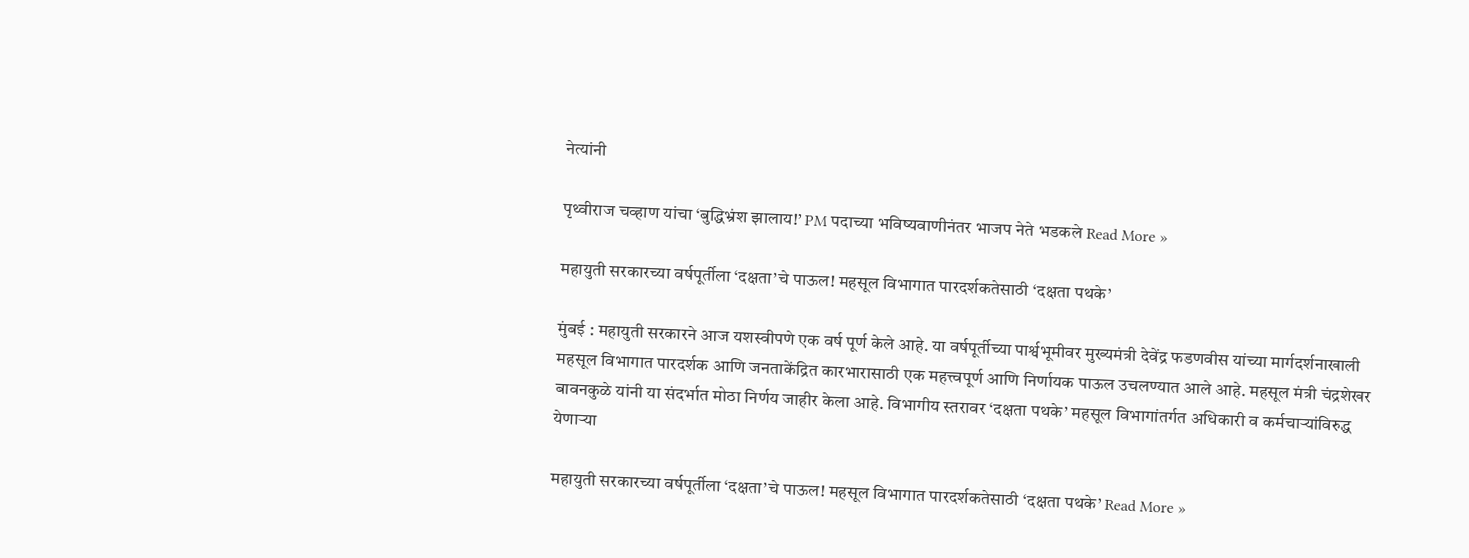नेत्यांनी

पृथ्वीराज चव्हाण यांचा ‘बुद्धिभ्रंश झालाय!’ PM पदाच्या भविष्यवाणीनंतर भाजप नेते भडकले Read More »

महायुती सरकारच्या वर्षपूर्तीला ‘दक्षता’चे पाऊल! महसूल विभागात पारदर्शकतेसाठी ‘दक्षता पथके’

मुंबई : महायुती सरकारने आज यशस्वीपणे एक वर्ष पूर्ण केले आहे. या वर्षपूर्तीच्या पार्श्वभूमीवर मुख्यमंत्री देवेंद्र फडणवीस यांच्या मार्गदर्शनाखाली महसूल विभागात पारदर्शक आणि जनताकेंद्रित कारभारासाठी एक महत्त्वपूर्ण आणि निर्णायक पाऊल उचलण्यात आले आहे. महसूल मंत्री चंद्रशेखर बावनकुळे यांनी या संदर्भात मोठा निर्णय जाहीर केला आहे. विभागीय स्तरावर ‘दक्षता पथके’ महसूल विभागांतर्गत अधिकारी व कर्मचाऱ्यांविरुद्ध येणाऱ्या

महायुती सरकारच्या वर्षपूर्तीला ‘दक्षता’चे पाऊल! महसूल विभागात पारदर्शकतेसाठी ‘दक्षता पथके’ Read More »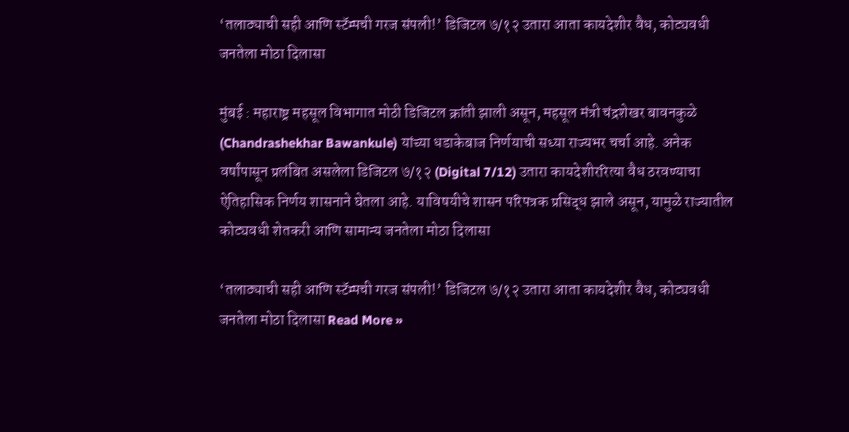‘तलाठ्याची सही आणि स्टॅम्पची गरज संपली!’ डिजिटल ७/१२ उतारा आता कायदेशीर वैध, कोट्यवधी जनतेला मोठा दिलासा

मुंबई : महाराष्ट्र महसूल विभागात मोठी डिजिटल क्रांती झाली असून, महसूल मंत्री चंद्रशेखर बावनकुळे (Chandrashekhar Bawankule) यांच्या धडाकेबाज निर्णयाची सध्या राज्यभर चर्चा आहे. अनेक वर्षांपासून प्रलंबित असलेला डिजिटल ७/१२ (Digital 7/12) उतारा कायदेशीररित्या वैध ठरवण्याचा ऐतिहासिक निर्णय शासनाने घेतला आहे. याविषयीचे शासन परिपत्रक प्रसिद्ध झाले असून, यामुळे राज्यातील कोट्यवधी शेतकरी आणि सामान्य जनतेला मोठा दिलासा

‘तलाठ्याची सही आणि स्टॅम्पची गरज संपली!’ डिजिटल ७/१२ उतारा आता कायदेशीर वैध, कोट्यवधी जनतेला मोठा दिलासा Read More »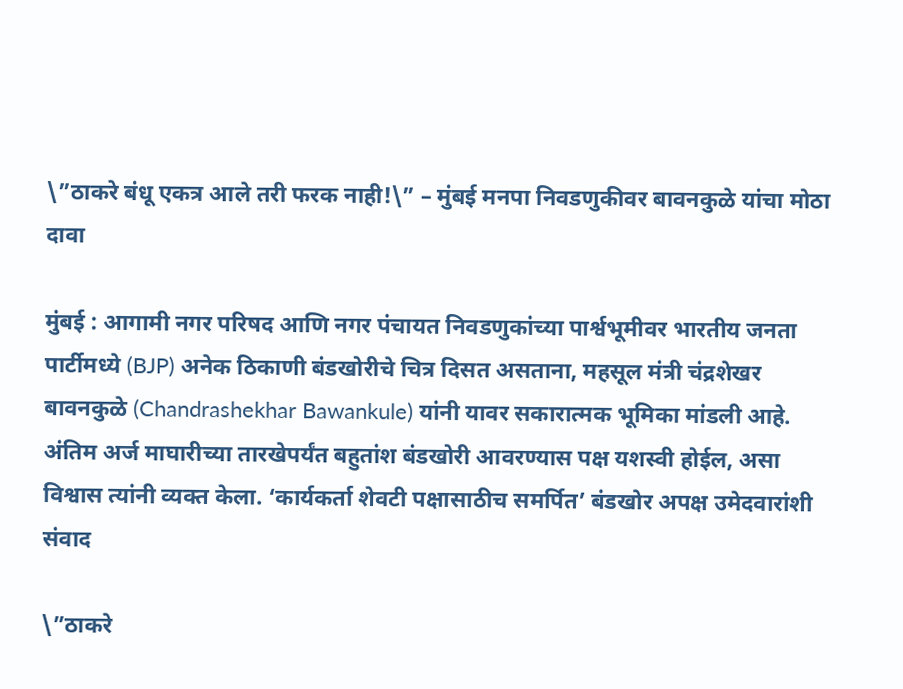\”ठाकरे बंधू एकत्र आले तरी फरक नाही!\” – मुंबई मनपा निवडणुकीवर बावनकुळे यांचा मोठा दावा

मुंबई : आगामी नगर परिषद आणि नगर पंचायत निवडणुकांच्या पार्श्वभूमीवर भारतीय जनता पार्टीमध्ये (BJP) अनेक ठिकाणी बंडखोरीचे चित्र दिसत असताना, महसूल मंत्री चंद्रशेखर बावनकुळे (Chandrashekhar Bawankule) यांनी यावर सकारात्मक भूमिका मांडली आहे. अंतिम अर्ज माघारीच्या तारखेपर्यंत बहुतांश बंडखोरी आवरण्यास पक्ष यशस्वी होईल, असा विश्वास त्यांनी व्यक्त केला. ‘कार्यकर्ता शेवटी पक्षासाठीच समर्पित’ बंडखोर अपक्ष उमेदवारांशी संवाद

\”ठाकरे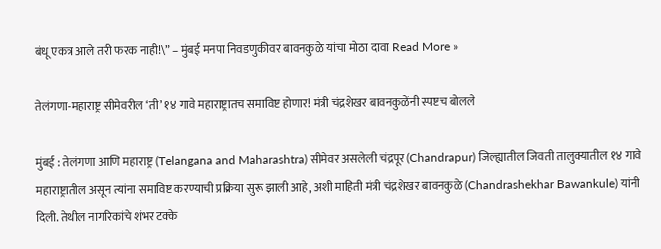बंधू एकत्र आले तरी फरक नाही!\” – मुंबई मनपा निवडणुकीवर बावनकुळे यांचा मोठा दावा Read More »

तेलंगणा-महाराष्ट्र सीमेवरील ‘ती’ १४ गावे महाराष्ट्रातच समाविष्ट होणार! मंत्री चंद्रशेखर बावनकुळेंनी स्पष्टच बोलले

मुंबई : तेलंगणा आणि महाराष्ट्र (Telangana and Maharashtra) सीमेवर असलेली चंद्रपूर (Chandrapur) जिल्ह्यातील जिवती तालुक्यातील १४ गावे महाराष्ट्रातील असून त्यांना समाविष्ट करण्याची प्रक्रिया सुरू झाली आहे, अशी माहिती मंत्री चंद्रशेखर बावनकुळे (Chandrashekhar Bawankule) यांनी दिली. तेथील नागरिकांचे शंभर टक्के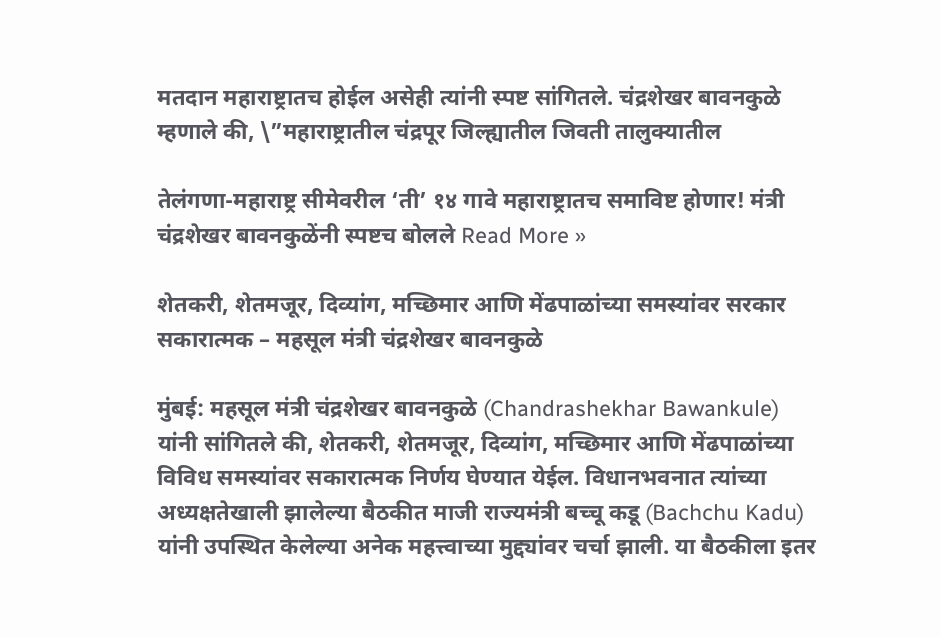मतदान महाराष्ट्रातच होईल असेही त्यांनी स्पष्ट सांगितले. चंद्रशेखर बावनकुळे म्हणाले की, \”महाराष्ट्रातील चंद्रपूर जिल्ह्यातील जिवती तालुक्यातील

तेलंगणा-महाराष्ट्र सीमेवरील ‘ती’ १४ गावे महाराष्ट्रातच समाविष्ट होणार! मंत्री चंद्रशेखर बावनकुळेंनी स्पष्टच बोलले Read More »

शेतकरी, शेतमजूर, दिव्यांग, मच्छिमार आणि मेंढपाळांच्या समस्यांवर सरकार सकारात्मक – महसूल मंत्री चंद्रशेखर बावनकुळे

मुंबई: महसूल मंत्री चंद्रशेखर बावनकुळे (Chandrashekhar Bawankule) यांनी सांगितले की, शेतकरी, शेतमजूर, दिव्यांग, मच्छिमार आणि मेंढपाळांच्या विविध समस्यांवर सकारात्मक निर्णय घेण्यात येईल. विधानभवनात त्यांच्या अध्यक्षतेखाली झालेल्या बैठकीत माजी राज्यमंत्री बच्चू कडू (Bachchu Kadu) यांनी उपस्थित केलेल्या अनेक महत्त्वाच्या मुद्द्यांवर चर्चा झाली. या बैठकीला इतर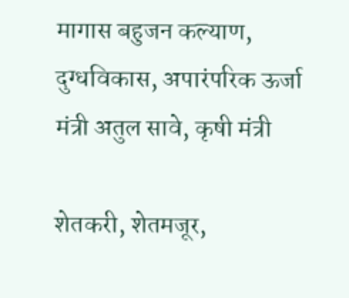मागास बहुजन कल्याण, दुग्धविकास, अपारंपरिक ऊर्जा मंत्री अतुल सावे, कृषी मंत्री

शेतकरी, शेतमजूर,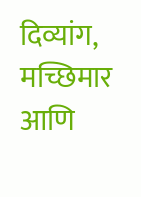दिव्यांग, मच्छिमार आणि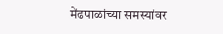मेंढपाळांच्या समस्यांवर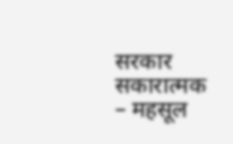सरकार सकारात्मक – महसूल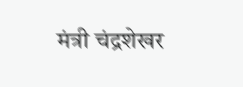मंत्री चंद्रशेखर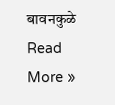बावनकुळे Read More »